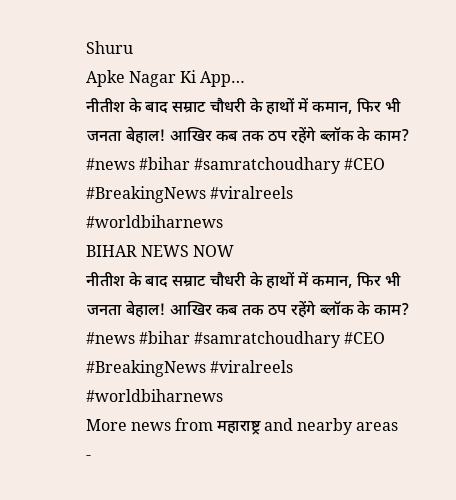Shuru
Apke Nagar Ki App…
नीतीश के बाद सम्राट चौधरी के हाथों में कमान, फिर भी जनता बेहाल! आखिर कब तक ठप रहेंगे ब्लॉक के काम? #news #bihar #samratchoudhary #CEO #BreakingNews #viralreels #worldbiharnews
BIHAR NEWS NOW
नीतीश के बाद सम्राट चौधरी के हाथों में कमान, फिर भी जनता बेहाल! आखिर कब तक ठप रहेंगे ब्लॉक के काम? #news #bihar #samratchoudhary #CEO #BreakingNews #viralreels #worldbiharnews
More news from महाराष्ट्र and nearby areas
-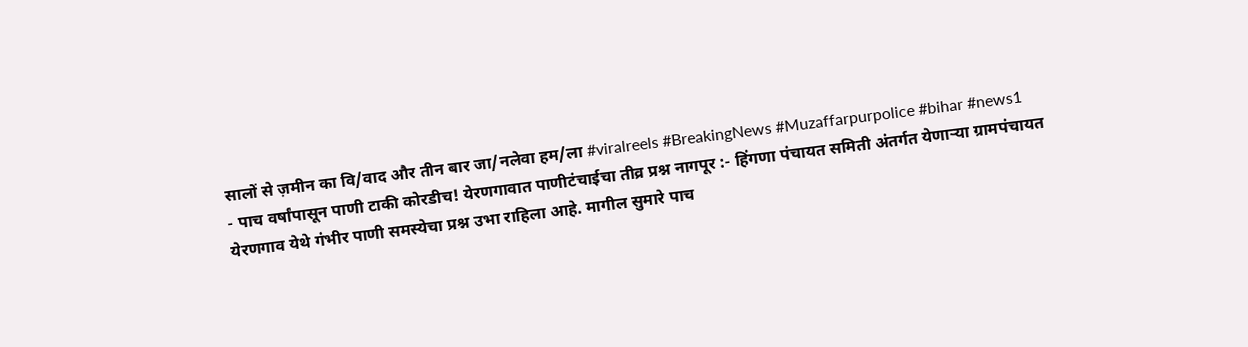सालों से ज़मीन का वि/वाद और तीन बार जा/नलेवा हम/ला #viralreels #BreakingNews #Muzaffarpurpolice #bihar #news1
- पाच वर्षांपासून पाणी टाकी कोरडीच! येरणगावात पाणीटंचाईचा तीव्र प्रश्न नागपूर :- हिंगणा पंचायत समिती अंतर्गत येणाऱ्या ग्रामपंचायत येरणगाव येथे गंभीर पाणी समस्येचा प्रश्न उभा राहिला आहे. मागील सुमारे पाच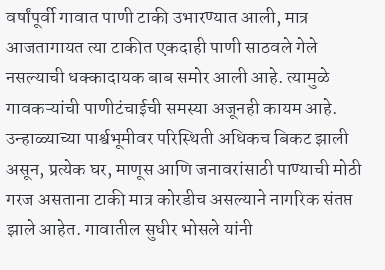वर्षांपूर्वी गावात पाणी टाकी उभारण्यात आली, मात्र आजतागायत त्या टाकीत एकदाही पाणी साठवले गेले नसल्याची धक्कादायक बाब समोर आली आहे. त्यामुळे गावकऱ्यांची पाणीटंचाईची समस्या अजूनही कायम आहे. उन्हाळ्याच्या पार्श्वभूमीवर परिस्थिती अधिकच बिकट झाली असून, प्रत्येक घर, माणूस आणि जनावरांसाठी पाण्याची मोठी गरज असताना टाकी मात्र कोरडीच असल्याने नागरिक संतप्त झाले आहेत. गावातील सुधीर भोसले यांनी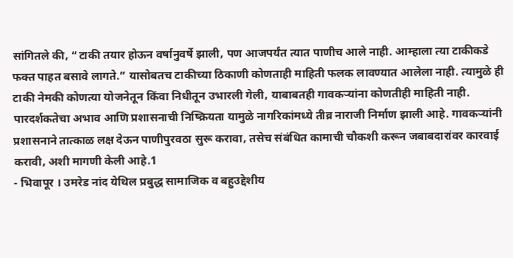सांगितले की, “टाकी तयार होऊन वर्षानुवर्षे झाली, पण आजपर्यंत त्यात पाणीच आले नाही. आम्हाला त्या टाकीकडे फक्त पाहत बसावे लागते.” यासोबतच टाकीच्या ठिकाणी कोणताही माहिती फलक लावण्यात आलेला नाही. त्यामुळे ही टाकी नेमकी कोणत्या योजनेतून किंवा निधीतून उभारली गेली, याबाबतही गावकऱ्यांना कोणतीही माहिती नाही. पारदर्शकतेचा अभाव आणि प्रशासनाची निष्क्रियता यामुळे नागरिकांमध्ये तीव्र नाराजी निर्माण झाली आहे. गावकऱ्यांनी प्रशासनाने तात्काळ लक्ष देऊन पाणीपुरवठा सुरू करावा, तसेच संबंधित कामाची चौकशी करून जबाबदारांवर कारवाई करावी, अशी मागणी केली आहे.1
- भिवापूर । उमरेड नांद येथिल प्रबुद्ध सामाजिक व बहुउद्देशीय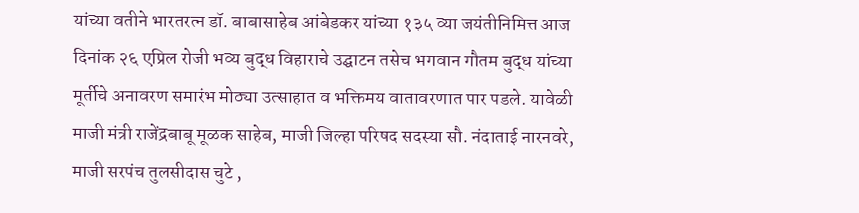यांच्या वतीने भारतरत्न डॉ. बाबासाहेब आंबेडकर यांच्या १३५ व्या जयंतीनिमित्त आज दिनांक २६ एप्रिल रोजी भव्य बुद्ध विहाराचे उद्घाटन तसेच भगवान गौतम बुद्ध यांच्या मूर्तीचे अनावरण समारंभ मोठ्या उत्साहात व भक्तिमय वातावरणात पार पडले. यावेळी माजी मंत्री राजेंद्रबाबू मूळक साहेब, माजी जिल्हा परिषद सदस्या सौ. नंदाताई नारनवरे, माजी सरपंच तुलसीदास चुटे ,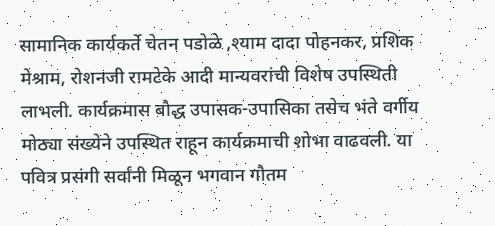सामानिक कार्यकर्ते चेतन पडोळे ,श्याम दादा पोहनकर, प्रशिक मेश्राम, रोशनजी रामटेके आदी मान्यवरांची विशेष उपस्थिती लाभली. कार्यक्रमास बौद्ध उपासक-उपासिका तसेच भंते वर्गीय मोठ्या संख्येने उपस्थित राहून कार्यक्रमाची शोभा वाढवली. या पवित्र प्रसंगी सर्वांनी मिळून भगवान गौतम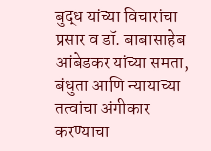बुद्ध यांच्या विचारांचा प्रसार व डॉ. बाबासाहेब आंबेडकर यांच्या समता, बंधुता आणि न्यायाच्या तत्वांचा अंगीकार करण्याचा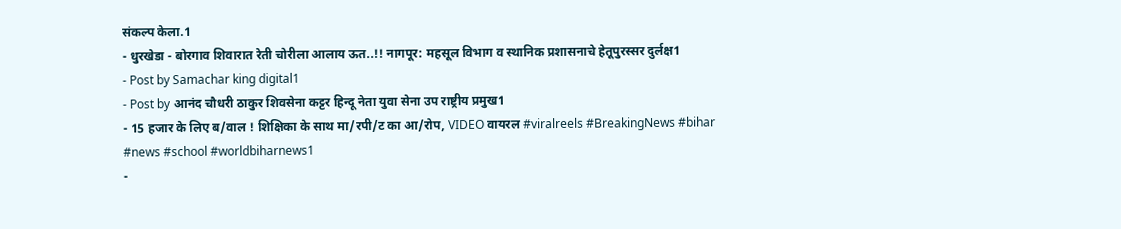संकल्प केला.1
- धुरखेडा - बोरगाव शिवारात रेती चोरीला आलाय ऊत..!! नागपूर: महसूल विभाग व स्थानिक प्रशासनाचे हेतूपुरस्सर दुर्लक्ष1
- Post by Samachar king digital1
- Post by आनंद चौधरी ठाकुर शिवसेना कट्टर हिन्दू नेता युवा सेना उप राष्ट्रीय प्रमुख1
- 15 हजार के लिए ब/वाल ! शिक्षिका के साथ मा/रपी/ट का आ/रोप, VIDEO वायरल #viralreels #BreakingNews #bihar #news #school #worldbiharnews1
-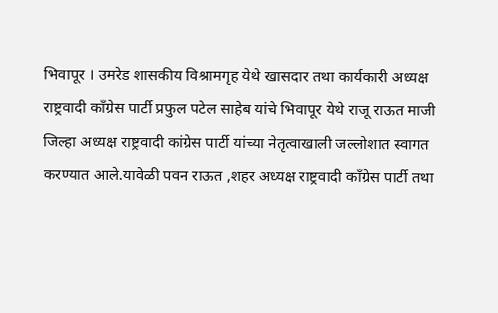भिवापूर । उमरेड शासकीय विश्रामगृह येथे खासदार तथा कार्यकारी अध्यक्ष राष्ट्रवादी कॉंग्रेस पार्टी प्रफुल पटेल साहेब यांचे भिवापूर येथे राजू राऊत माजी जिल्हा अध्यक्ष राष्ट्रवादी कांग्रेस पार्टी यांच्या नेतृत्वाखाली जल्लोशात स्वागत करण्यात आले.यावेळी पवन राऊत ,शहर अध्यक्ष राष्ट्रवादी कॉंग्रेस पार्टी तथा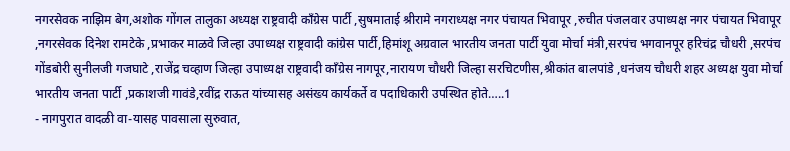नगरसेवक नाझिम बेग,अशोक गोंगल तालुका अध्यक्ष राष्ट्रवादी कॉंग्रेस पार्टी ,सुषमाताई श्रीरामे नगराध्यक्ष नगर पंचायत भिवापूर ,रुचीत पंजलवार उपाध्यक्ष नगर पंचायत भिवापूर ,नगरसेवक दिनेश रामटेके ,प्रभाकर माळवे जिल्हा उपाध्यक्ष राष्ट्रवादी कांग्रेस पार्टी,हिमांशू अग्रवाल भारतीय जनता पार्टी युवा मोर्चा मंत्री,सरपंच भगवानपूर हरिचंद्र चौधरी ,सरपंच गोंडबोरी सुनीलजी गजघाटे ,राजेंद्र चव्हाण जिल्हा उपाध्यक्ष राष्ट्रवादी कॉंग्रेस नागपूर,नारायण चौधरी जिल्हा सरचिटणीस,श्रीकांत बालपांडे ,धनंजय चौधरी शहर अध्यक्ष युवा मोर्चा भारतीय जनता पार्टी ,प्रकाशजी गावंडे,रवींद्र राऊत यांच्यासह असंख्य कार्यकर्ते व पदाधिकारी उपस्थित होते…..1
- नागपुरात वादळी वा-यासह पावसाला सुरुवात,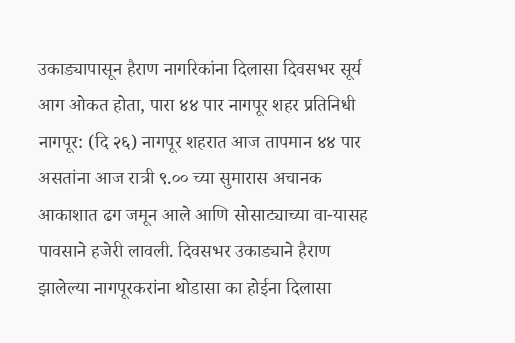उकाड्यापासून हैराण नागरिकांना दिलासा दिवसभर सूर्य आग ओकत होता, पारा ४४ पार नागपूर शहर प्रतिनिधी नागपूर: (दि २६) नागपूर शहरात आज तापमान ४४ पार असतांना आज रात्री ९.०० च्या सुमारास अचानक आकाशात ढग जमून आले आणि सोसाट्याच्या वा-यासह पावसाने हजेरी लावली. दिवसभर उकाड्याने हैराण झालेल्या नागपूरकरांना थोडासा का होईना दिलासा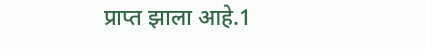प्राप्त झाला आहे.1